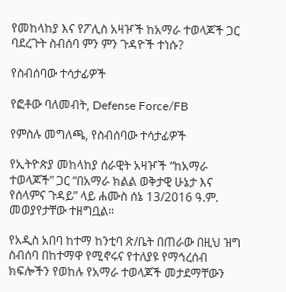የመከላከያ እና የፖሊስ አዛዦች ከአማራ ተወላጆች ጋር ባደረጉት ስብሰባ ምን ምን ጉዳዮች ተነሱ?

የስብሰባው ተሳታፊዎች

የፎቶው ባለመብት, Defense Force/FB

የምስሉ መግለጫ, የስብሰባው ተሳታፊዎች

የኢትዮጵያ መከላከያ ሰራዊት አዛዦች “ከአማራ ተወላጆች” ጋር “በአማራ ክልል ወቅታዊ ሁኔታ እና የሰላምና ጉዳይ” ላይ ሐሙስ ሰኔ 13/2016 ዓ.ም. መወያየታቸው ተዘግቧል።

የአዲስ አበባ ከተማ ከንቲባ ጽ/ቤት በጠራው በዚህ ዝግ ስብሰባ በከተማዋ የሚኖሩና የተለያዩ የማኅረሰብ ክፍሎችን የወከሉ የአማራ ተወላጆች መታደማቸውን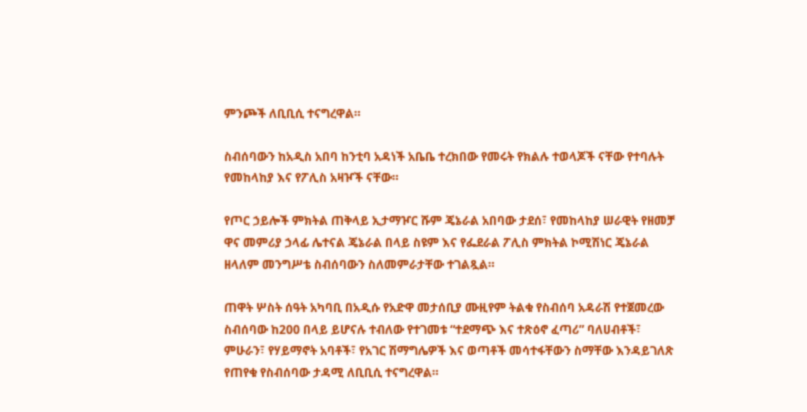ምንጮች ለቢቢሲ ተናግረዋል።

ስብሰባውን ከአዲስ አበባ ከንቲባ አዳነች አቤቤ ተረክበው የመሩት የክልሉ ተወላጆች ናቸው የተባሉት የመከላከያ እና የፖሊስ አዛዦች ናቸው።

የጦር ኃይሎች ምክትል ጠቅላይ ኢታማዦር ሹም ጄኔራል አበባው ታደሰ፣ የመከላከያ ሠራዊት የዘመቻ ዋና መምሪያ ኃላፊ ሌተናል ጄኔራል በላይ ስዩም እና የፌደራል ፖሊስ ምክትል ኮሚሽነር ጄኔራል ዘላለም መንግሥቴ ስብሰባውን ስለመምራታቸው ተገልጿል።

ጠዋት ሦስት ሰዓት አካባቢ በአዲሱ የአድዋ መታሰቢያ ሙዚየም ትልቁ የስብሰባ አዳራሽ የተጀመረው ስብሰባው ከ200 በላይ ይሆናሉ ተብለው የተገመቱ “ተደማጭ እና ተጽዕኖ ፈጣሪ” ባለሀብቶች፣ ምሁራን፣ የሃይማኖት አባቶች፣ የአገር ሽማግሌዎች እና ወጣቶች መሳተፋቸውን ስማቸው እንዳይገለጽ የጠየቁ የስብሰባው ታዳሚ ለቢቢሲ ተናግረዋል።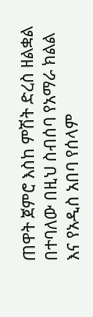ጠዋት ጀምሮ እስከ ምሽት ድረስ ዘልቋል በተባለው በዚህ ስብሰባ የአማራ ክልል እና የአዲስ አበባ የሰላም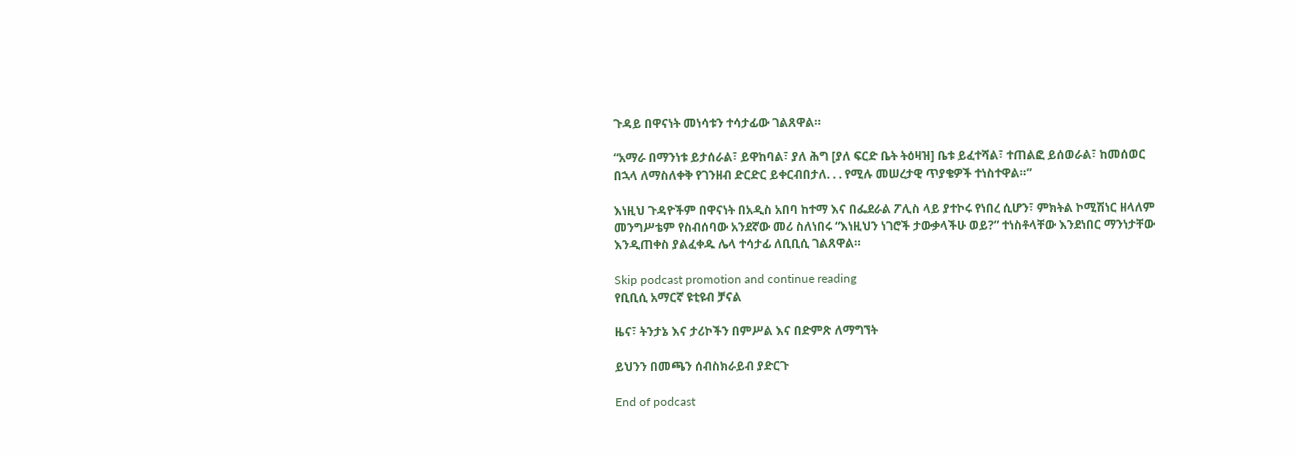ጉዳይ በዋናነት መነሳቱን ተሳታፊው ገልጸዋል።

“አማራ በማንነቱ ይታሰራል፣ ይዋከባል፣ ያለ ሕግ [ያለ ፍርድ ቤት ትዕዛዝ] ቤቱ ይፈተሻል፣ ተጠልፎ ይሰወራል፣ ከመሰወር በኋላ ለማስለቀቅ የገንዘብ ድርድር ይቀርብበታለ. . . የሚሉ መሠረታዊ ጥያቄዎች ተነስተዋል።”

እነዚህ ጉዳዮችም በዋናነት በአዲስ አበባ ከተማ እና በፌደራል ፖሊስ ላይ ያተኮሩ የነበረ ሲሆን፣ ምክትል ኮሚሽነር ዘላለም መንግሥቴም የስብሰባው አንደኛው መሪ ስለነበሩ “እነዚህን ነገሮች ታውቃላችሁ ወይ?” ተነስቶላቸው እንደነበር ማንነታቸው እንዲጠቀስ ያልፈቀዱ ሌላ ተሳታፊ ለቢቢሲ ገልጸዋል።

Skip podcast promotion and continue reading
የቢቢሲ አማርኛ ዩቲዩብ ቻናል

ዜና፣ ትንታኔ እና ታሪኮችን በምሥል እና በድምጽ ለማግኘት

ይህንን በመጫን ሰብስክራይብ ያድርጉ

End of podcast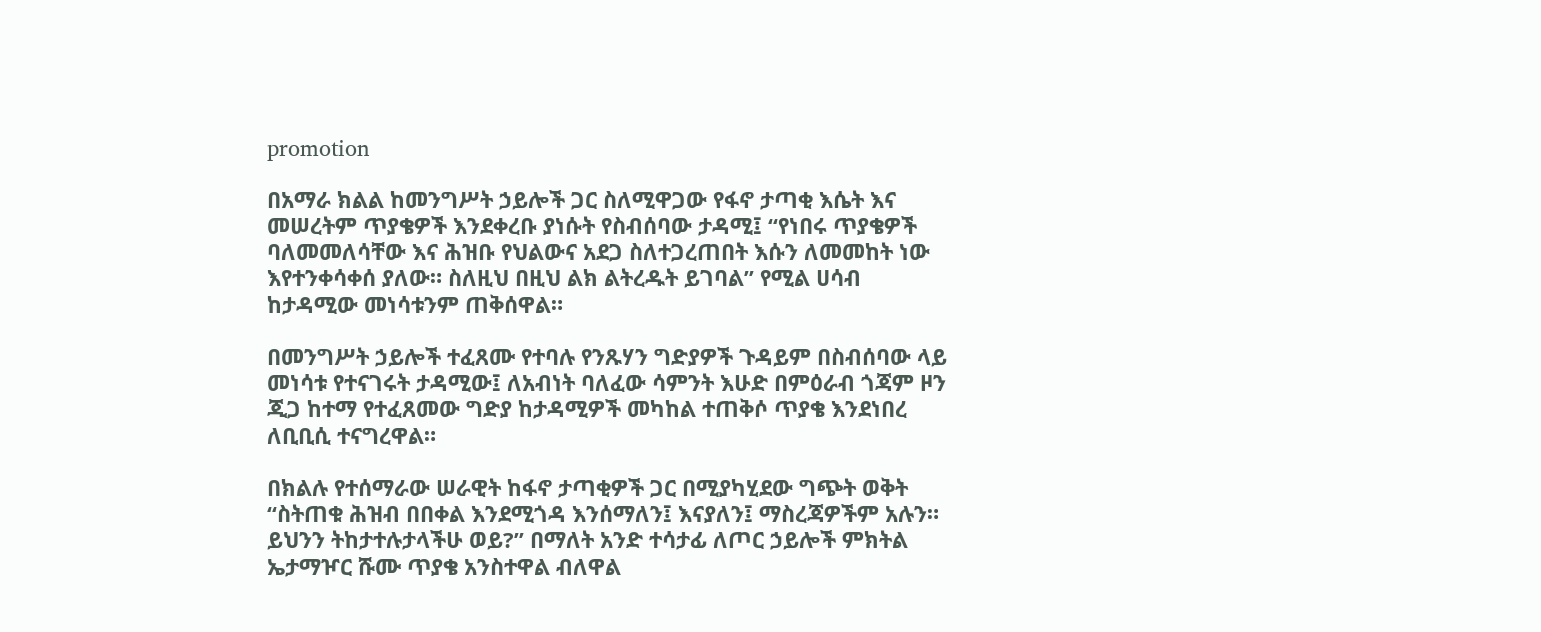promotion

በአማራ ክልል ከመንግሥት ኃይሎች ጋር ስለሚዋጋው የፋኖ ታጣቂ እሴት እና መሠረትም ጥያቄዎች እንደቀረቡ ያነሱት የስብሰባው ታዳሚ፤ “የነበሩ ጥያቄዎች ባለመመለሳቸው እና ሕዝቡ የህልውና አደጋ ስለተጋረጠበት እሱን ለመመከት ነው እየተንቀሳቀሰ ያለው። ስለዚህ በዚህ ልክ ልትረዱት ይገባል” የሚል ሀሳብ ከታዳሚው መነሳቱንም ጠቅሰዋል።

በመንግሥት ኃይሎች ተፈጸሙ የተባሉ የንጹሃን ግድያዎች ጉዳይም በስብሰባው ላይ መነሳቱ የተናገሩት ታዳሚው፤ ለአብነት ባለፈው ሳምንት እሁድ በምዕራብ ጎጃም ዞን ጂጋ ከተማ የተፈጸመው ግድያ ከታዳሚዎች መካከል ተጠቅሶ ጥያቄ እንደነበረ ለቢቢሲ ተናግረዋል።

በክልሉ የተሰማራው ሠራዊት ከፋኖ ታጣቂዎች ጋር በሚያካሂደው ግጭት ወቅት “ስትጠቁ ሕዝብ በበቀል እንደሚጎዳ እንሰማለን፤ እናያለን፤ ማስረጃዎችም አሉን። ይህንን ትከታተሉታላችሁ ወይ?” በማለት አንድ ተሳታፊ ለጦር ኃይሎች ምክትል ኤታማዦር ሹሙ ጥያቄ አንስተዋል ብለዋል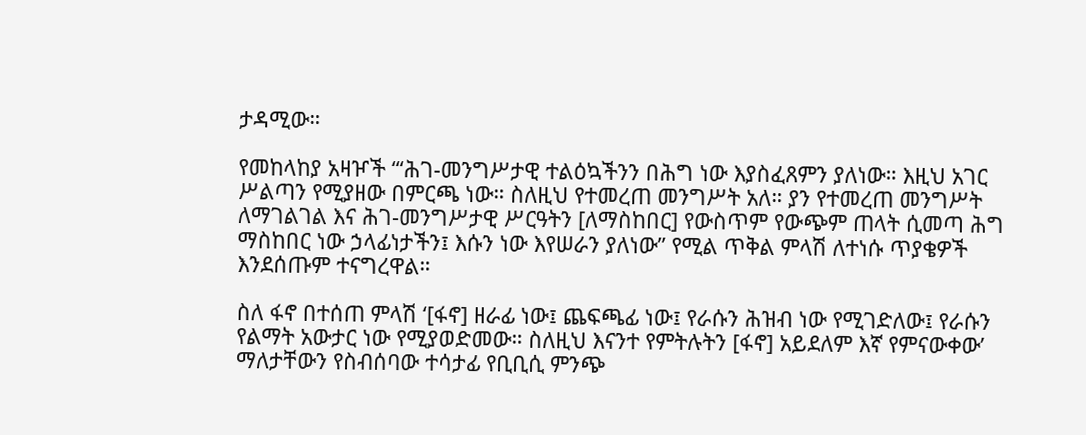ታዳሚው።

የመከላከያ አዛዦች “‘ሕገ-መንግሥታዊ ተልዕኳችንን በሕግ ነው እያስፈጸምን ያለነው። እዚህ አገር ሥልጣን የሚያዘው በምርጫ ነው። ስለዚህ የተመረጠ መንግሥት አለ። ያን የተመረጠ መንግሥት ለማገልገል እና ሕገ-መንግሥታዊ ሥርዓትን [ለማስከበር] የውስጥም የውጭም ጠላት ሲመጣ ሕግ ማስከበር ነው ኃላፊነታችን፤ እሱን ነው እየሠራን ያለነው” የሚል ጥቅል ምላሽ ለተነሱ ጥያቄዎች እንደሰጡም ተናግረዋል።

ስለ ፋኖ በተሰጠ ምላሽ ‘[ፋኖ] ዘራፊ ነው፤ ጨፍጫፊ ነው፤ የራሱን ሕዝብ ነው የሚገድለው፤ የራሱን የልማት አውታር ነው የሚያወድመው። ስለዚህ እናንተ የምትሉትን [ፋኖ] አይደለም እኛ የምናውቀው’ ማለታቸውን የስብሰባው ተሳታፊ የቢቢሲ ምንጭ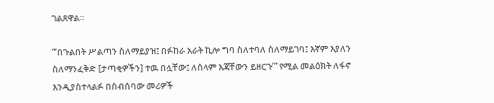ገልጸዋል።

“‘በጉልበት ሥልጣን ስለማይያዝ፤ በፉከራ አራት ኪሎ ግባ ስለተባለ ስለማይገባ፤ እኛም እያለን ስለማንፈቅድ [ታጣቂዎችን] ተዉ በሏቸው፤ ለሰላም እጃቸውን ይዘርጉ’” የሚል መልዕክት ለፋኖ እንዲያስተላልፉ በስብሰባው መሪዎች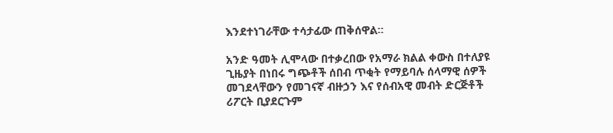እንደተነገራቸው ተሳታፊው ጠቅሰዋል።

አንድ ዓመት ሊሞላው በተቃረበው የአማራ ክልል ቀውስ በተለያዩ ጊዜያት በነበሩ ግጭቶች ሰበብ ጥቂት የማይባሉ ሰላማዊ ሰዎች መገደላቸውን የመገናኛ ብዙኃን እና የሰብአዊ መብት ድርጅቶች ሪፖርት ቢያደርጉም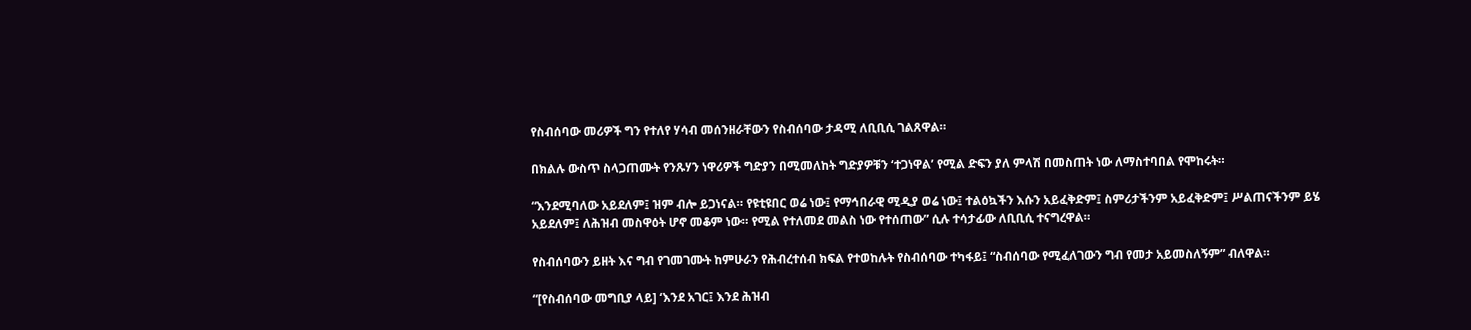የስብሰባው መሪዎች ግን የተለየ ሃሳብ መሰንዘራቸውን የስብሰባው ታዳሚ ለቢቢሲ ገልጸዋል።

በክልሉ ውስጥ ስላጋጠሙት የንጹሃን ነዋሪዎች ግድያን በሚመለከት ግድያዎቹን ‘ተጋነዋል’ የሚል ድፍን ያለ ምላሽ በመስጠት ነው ለማስተባበል የሞከሩት።

“እንደሚባለው አይደለም፤ ዝም ብሎ ይጋነናል። የዩቲዩበር ወሬ ነው፤ የማኅበራዊ ሚዲያ ወሬ ነው፤ ተልዕኳችን እሱን አይፈቅድም፤ ስምሪታችንም አይፈቅድም፤ ሥልጠናችንም ይሄ አይደለም፤ ለሕዝብ መስዋዕት ሆኖ መቆም ነው። የሚል የተለመደ መልስ ነው የተሰጠው” ሲሉ ተሳታፊው ለቢቢሲ ተናግረዋል።

የስብሰባውን ይዘት እና ግብ የገመገሙት ከምሁራን የሕብረተሰብ ክፍል የተወከሉት የስብሰባው ተካፋይ፤ “ስብሰባው የሚፈለገውን ግብ የመታ አይመስለኝም” ብለዋል።

“[የስብሰባው መግቢያ ላይ] ‘እንደ አገር፤ እንደ ሕዝብ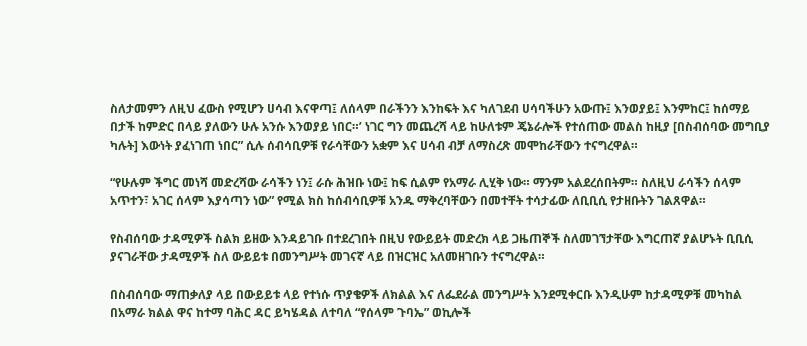ስለታመምን ለዚህ ፈውስ የሚሆን ሀሳብ እናዋጣ፤ ለሰላም በራችንን እንከፍት እና ካለገደብ ሀሳባችሁን አውጡ፤ እንወያይ፤ እንምከር፤ ከሰማይ በታች ከምድር በላይ ያለውን ሁሉ አንሱ እንወያይ ነበር።’ ነገር ግን መጨረሻ ላይ ከሁለቱም ጄኔራሎች የተሰጠው መልስ ከዚያ [በስብሰባው መግቢያ ካሉት] እውነት ያፈነገጠ ነበር” ሲሉ ሰብሳቢዎቹ የራሳቸውን አቋም እና ሀሳብ ብቻ ለማስረጽ መሞከራቸውን ተናግረዋል።

“የሁሉም ችግር መነሻ መድረሻው ራሳችን ነን፤ ራሱ ሕዝቡ ነው፤ ከፍ ሲልም የአማራ ሊሂቅ ነው። ማንም አልደረሰበትም። ስለዚህ ራሳችን ሰላም አጥተን፣ አገር ሰላም እያሳጣን ነው” የሚል ክስ ከሰብሳቢዎቹ አንዱ ማቅረባቸውን በመተቸት ተሳታፊው ለቢቢሲ የታዘቡትን ገልጸዋል።

የስብሰባው ታዳሚዎች ስልክ ይዘው እንዳይገቡ በተደረገበት በዚህ የውይይት መድረክ ላይ ጋዜጠኞች ስለመገኘታቸው እግርጠኛ ያልሆኑት ቢቢሲ ያናገራቸው ታዳሚዎች ስለ ውይይቱ በመንግሥት መገናኛ ላይ በዝርዝር አለመዘገቡን ተናግረዋል።

በስብሰባው ማጠቃለያ ላይ በውይይቱ ላይ የተነሱ ጥያቄዎች ለክልል እና ለፌደራል መንግሥት እንደሚቀርቡ እንዲሁም ከታዳሚዎቹ መካከል በአማራ ክልል ዋና ከተማ ባሕር ዳር ይካሄዳል ለተባለ “የሰላም ጉባኤ” ወኪሎች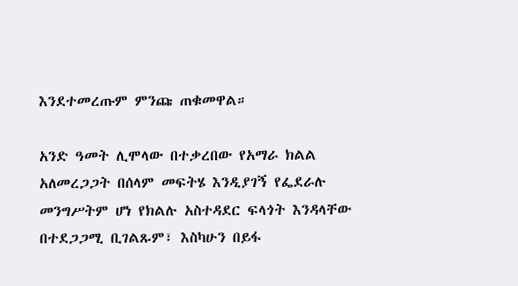እንደተመረጡም ምንጩ ጠቁመዋል።

አንድ ዓመት ሊሞላው በተቃረበው የአማራ ክልል አለመረጋጋት በሰላም መፍትሄ እንዲያገኝ የፌደራሉ መንግሥትም ሆነ የክልሉ አስተዳደር ፍላጎት እንዳላቸው በተደጋጋሚ ቢገልጹም፣ እስካሁን በይፋ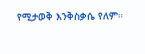የሚታወቅ እንቅስቃሴ የለም።